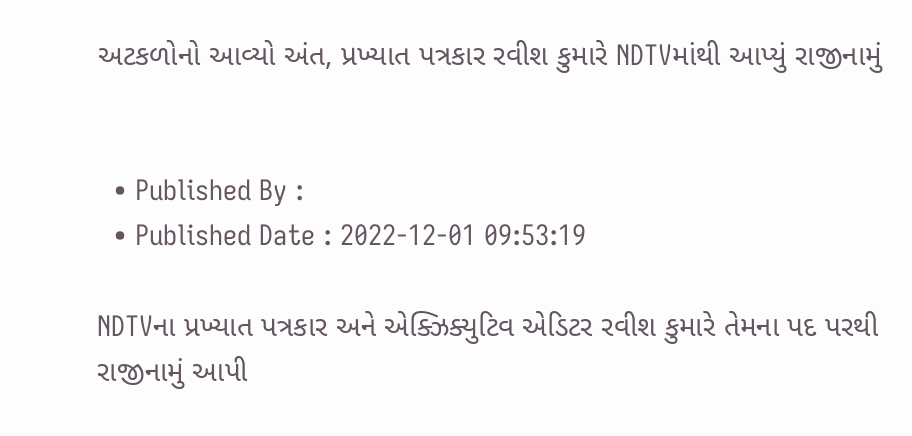અટકળોનો આવ્યો અંત, પ્રખ્યાત પત્રકાર રવીશ કુમારે NDTVમાંથી આપ્યું રાજીનામું


  • Published By :
  • Published Date : 2022-12-01 09:53:19

NDTVના પ્રખ્યાત પત્રકાર અને એક્ઝિક્યુટિવ એડિટર રવીશ કુમારે તેમના પદ પરથી રાજીનામું આપી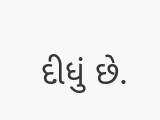દીધું છે.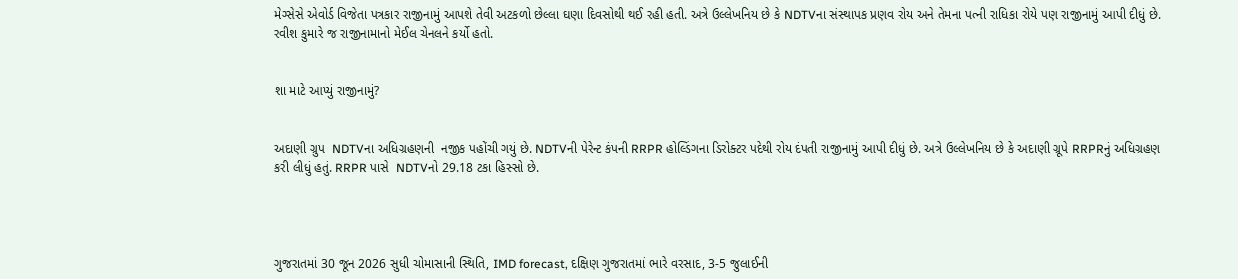મેગ્સેસે એવોર્ડ વિજેતા પત્રકાર રાજીનામું આપશે તેવી અટકળો છેલ્લા ઘણા દિવસોથી થઈ રહી હતી. અત્રે ઉલ્લેખનિય છે કે NDTVના સંસ્થાપક પ્રણવ રોય અને તેમના પત્ની રાધિકા રોયે પણ રાજીનામું આપી દીધું છે. રવીશ કુમારે જ રાજીનામાનો મેઈલ ચેનલને કર્યો હતો.


શા માટે આપ્યું રાજીનામું?


અદાણી ગ્રુપ  NDTVના અધિગ્રહણની  નજીક પહોંચી ગયું છે. NDTVની પેરેન્ટ કંપની RRPR હોલ્ડિંગના ડિરોક્ટર પદેથી રોય દંપતી રાજીનામું આપી દીધું છે. અત્રે ઉલ્લેખનિય છે કે અદાણી ગ્રૂપે RRPRનું અધિગ્રહણ કરી લીધું હતું. RRPR પાસે  NDTVનો 29.18 ટકા હિસ્સો છે.




ગુજરાતમાં 30 જૂન 2026 સુધી ચોમાસાની સ્થિતિ, IMD forecast, દક્ષિણ ગુજરાતમાં ભારે વરસાદ, 3-5 જુલાઈની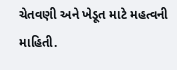ચેતવણી અને ખેડૂત માટે મહત્વની માહિતી.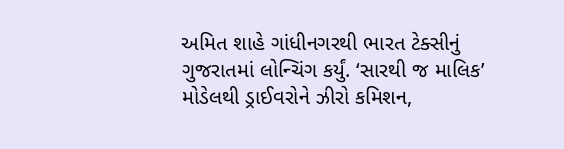અમિત શાહે ગાંધીનગરથી ભારત ટેક્સીનું ગુજરાતમાં લોન્ચિંગ કર્યું. ‘સારથી જ માલિક’ મોડેલથી ડ્રાઈવરોને ઝીરો કમિશન,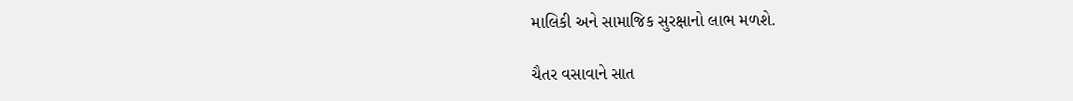માલિકી અને સામાજિક સુરક્ષાનો લાભ મળશે.

ચૈતર વસાવાને સાત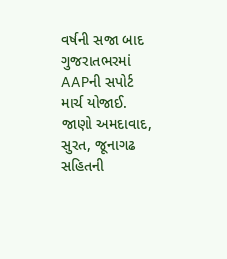વર્ષની સજા બાદ ગુજરાતભરમાં AAPની સપોર્ટ માર્ચ યોજાઈ. જાણો અમદાવાદ, સુરત, જૂનાગઢ સહિતની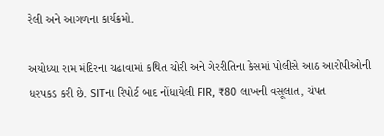રેલી અને આગળના કાર્યક્રમો.

અયોધ્યા રામ મંદિરના ચઢાવામાં કથિત ચોરી અને ગેરરીતિના કેસમાં પોલીસે આઠ આરોપીઓની ધરપકડ કરી છે. SITના રિપોર્ટ બાદ નોંધાયેલી FIR, ₹80 લાખની વસૂલાત, ચંપત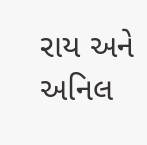રાય અને અનિલ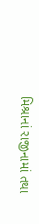મિશ્રાનાં રાજીનામાં તથા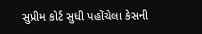સુપ્રીમ કોર્ટ સુધી પહોંચેલા કેસની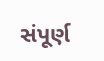સંપૂર્ણ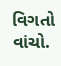વિગતો વાંચો.